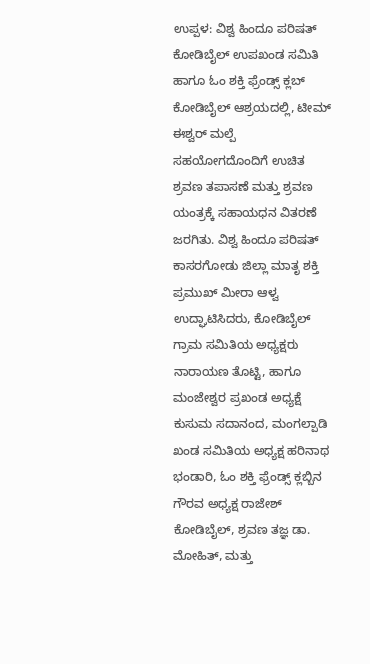ಉಪ್ಪಳ: ವಿಶ್ವ ಹಿಂದೂ ಪರಿಷತ್ ಕೋಡಿಬೈಲ್ ಉಪಖಂಡ ಸಮಿತಿ ಹಾಗೂ ಓಂ ಶಕ್ತಿ ಫ್ರೆಂಡ್ಸ್ ಕ್ಲಬ್ ಕೋಡಿಬೈಲ್ ಆಶ್ರಯದಲ್ಲಿ, ಟೀಮ್ ಈಶ್ವರ್ ಮಲ್ಪೆ ಸಹಯೋಗದೊಂದಿಗೆ ಉಚಿತ ಶ್ರವಣ ತಪಾಸಣೆ ಮತ್ತು ಶ್ರವಣ ಯಂತ್ರಕ್ಕೆ ಸಹಾಯಧನ ವಿತರಣೆ ಜರಗಿತು. ವಿಶ್ವ ಹಿಂದೂ ಪರಿಷತ್ ಕಾಸರಗೋಡು ಜಿಲ್ಲಾ ಮಾತೃ ಶಕ್ತಿ ಪ್ರಮುಖ್ ಮೀರಾ ಆಳ್ವ ಉದ್ಘಾಟಿಸಿದರು, ಕೋಡಿಬೈಲ್ ಗ್ರಾಮ ಸಮಿತಿಯ ಅಧ್ಯಕ್ಷರು ನಾರಾಯಣ ತೊಟ್ಟಿ, ಹಾಗೂ ಮಂಜೇಶ್ವರ ಪ್ರಖಂಡ ಅಧ್ಯಕ್ಷೆ ಕುಸುಮ ಸದಾನಂದ, ಮಂಗಲ್ಪಾಡಿ ಖಂಡ ಸಮಿತಿಯ ಅಧ್ಯಕ್ಷ ಹರಿನಾಥ ಭಂಡಾರಿ, ಓಂ ಶಕ್ತಿ ಫ್ರೆಂಡ್ಸ್ ಕ್ಲಬ್ಬಿನ ಗೌರವ ಅಧ್ಯಕ್ಷ ರಾಜೇಶ್ ಕೋಡಿಬೈಲ್, ಶ್ರವಣ ತಜ್ಞ ಡಾ. ಮೋಹಿತ್, ಮತ್ತು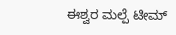ಈಶ್ವರ ಮಲ್ಪೆ ಟೀಮ್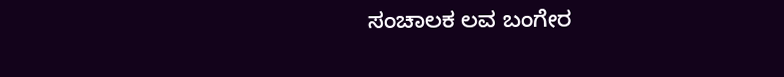ಸಂಚಾಲಕ ಲವ ಬಂಗೇರ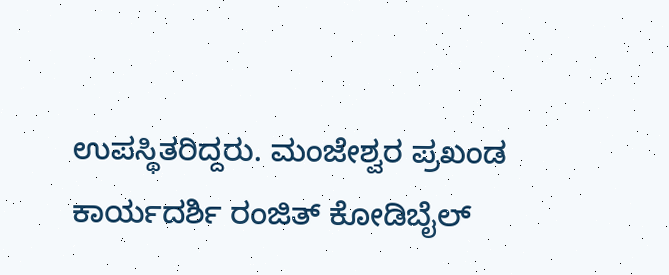ಉಪಸ್ಥಿತರಿದ್ದರು. ಮಂಜೇಶ್ವರ ಪ್ರಖಂಡ ಕಾರ್ಯದರ್ಶಿ ರಂಜಿತ್ ಕೋಡಿಬೈಲ್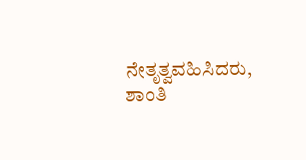ನೇತೃತ್ವವಹಿಸಿದರು, ಶಾಂತಿ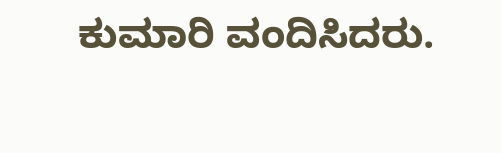ಕುಮಾರಿ ವಂದಿಸಿದರು.